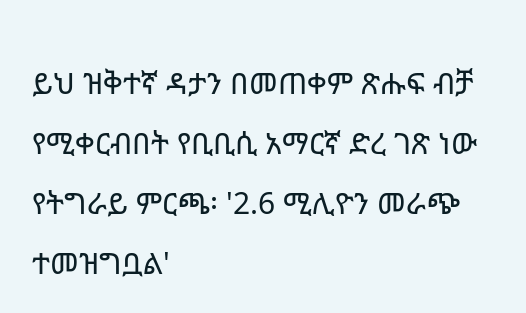ይህ ዝቅተኛ ዳታን በመጠቀም ጽሑፍ ብቻ የሚቀርብበት የቢቢሲ አማርኛ ድረ ገጽ ነው
የትግራይ ምርጫ፡ '2.6 ሚሊዮን መራጭ ተመዝግቧል'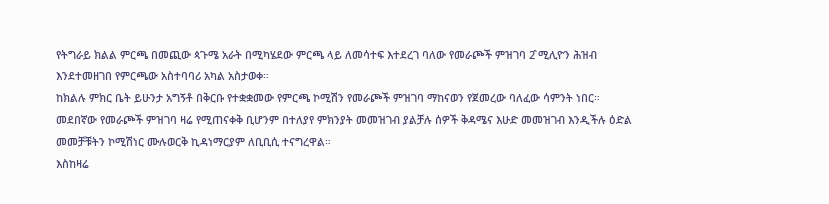የትግራይ ክልል ምርጫ በመጪው ጳጉሜ አራት በሚካሄደው ምርጫ ላይ ለመሳተፍ እተደረገ ባለው የመራጮች ምዝገባ 2̂ ሚሊዮን ሕዝብ እንደተመዘገበ የምርጫው አስተባባሪ አካል አስታወቀ።
ከክልሉ ምክር ቤት ይሁንታ አግኝቶ በቅርቡ የተቋቋመው የምርጫ ኮሚሽን የመራጮች ምዝገባ ማከናወን የጀመረው ባለፈው ሳምንት ነበር።
መደበኛው የመራጮች ምዝገባ ዛሬ የሚጠናቀቅ ቢሆንም በተለያየ ምክንያት መመዝገብ ያልቻሉ ሰዎች ቅዳሜና እሁድ መመዝገብ እንዲችሉ ዕድል መመቻቹትን ኮሚሽነር ሙሉወርቅ ኪዳነማርያም ለቢቢሲ ተናግረዋል።
እስከዛሬ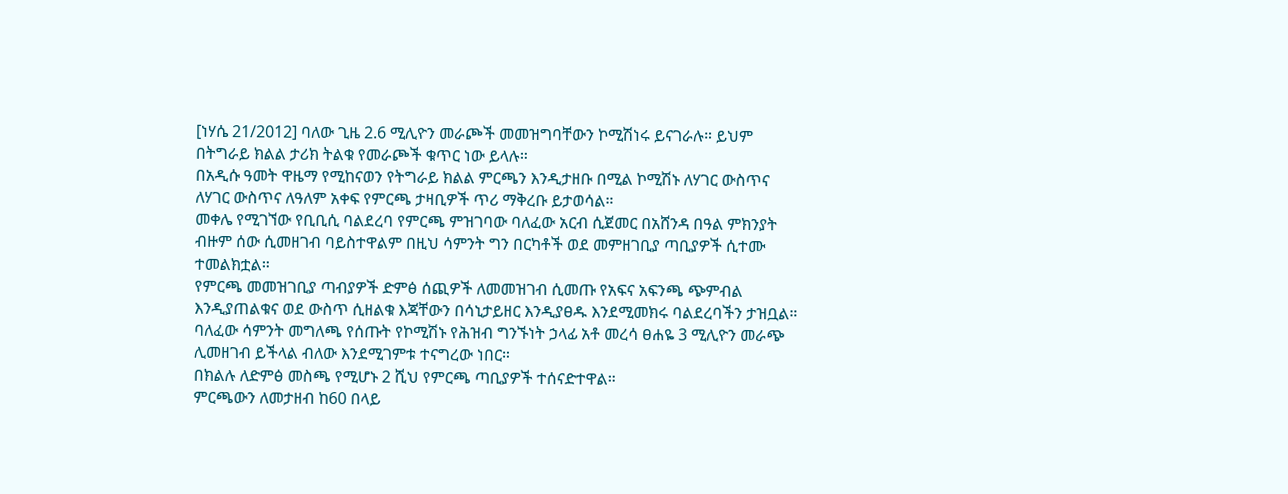[ነሃሴ 21/2012] ባለው ጊዜ 2.6 ሚሊዮን መራጮች መመዝግባቸውን ኮሚሽነሩ ይናገራሉ። ይህም በትግራይ ክልል ታሪክ ትልቁ የመራጮች ቁጥር ነው ይላሉ።
በአዲሱ ዓመት ዋዜማ የሚከናወን የትግራይ ክልል ምርጫን እንዲታዘቡ በሚል ኮሚሽኑ ለሃገር ውስጥና ለሃገር ውስጥና ለዓለም አቀፍ የምርጫ ታዛቢዎች ጥሪ ማቅረቡ ይታወሳል።
መቀሌ የሚገኘው የቢቢሲ ባልደረባ የምርጫ ምዝገባው ባለፈው አርብ ሲጀመር በአሸንዳ በዓል ምክንያት ብዙም ሰው ሲመዘገብ ባይስተዋልም በዚህ ሳምንት ግን በርካቶች ወደ መምዘገቢያ ጣቢያዎች ሲተሙ ተመልክቷል።
የምርጫ መመዝገቢያ ጣብያዎች ድምፅ ሰጪዎች ለመመዝገብ ሲመጡ የአፍና አፍንጫ ጭምብል እንዲያጠልቁና ወደ ውስጥ ሲዘልቁ እጃቸውን በሳኒታይዘር እንዲያፀዱ እንደሚመክሩ ባልደረባችን ታዝቧል።
ባለፈው ሳምንት መግለጫ የሰጡት የኮሚሽኑ የሕዝብ ግንኙነት ኃላፊ አቶ መረሳ ፀሐዬ 3 ሚሊዮን መራጭ ሊመዘገብ ይችላል ብለው እንደሚገምቱ ተናግረው ነበር።
በክልሉ ለድምፅ መስጫ የሚሆኑ 2 ሺህ የምርጫ ጣቢያዎች ተሰናድተዋል።
ምርጫውን ለመታዘብ ከ60 በላይ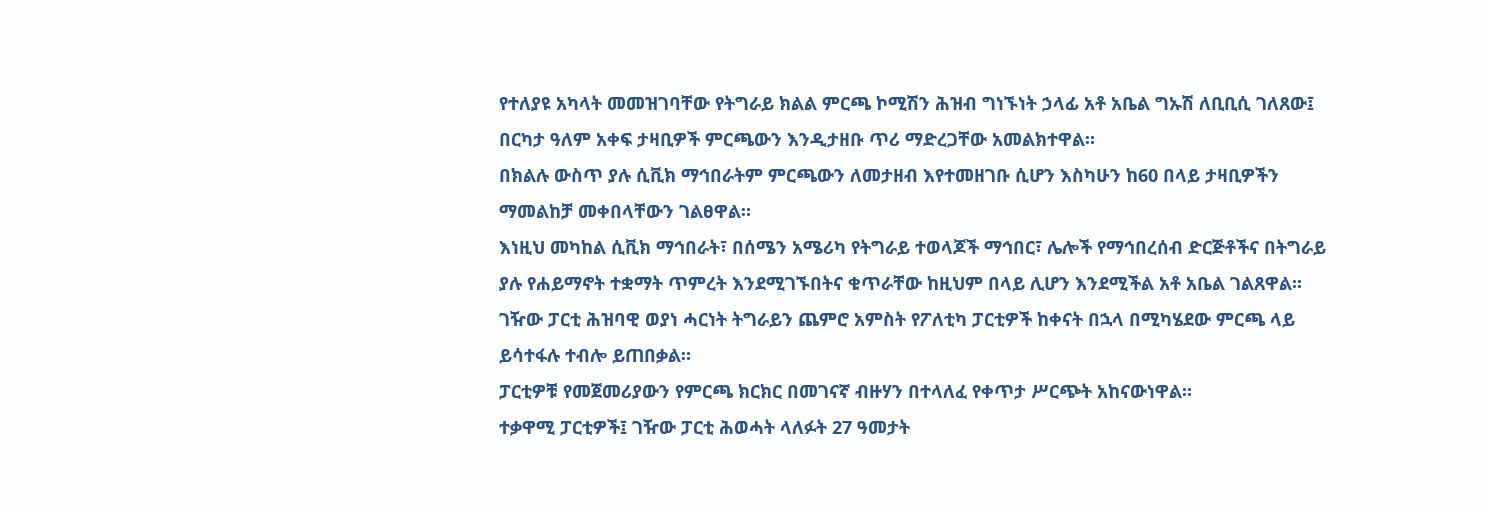የተለያዩ አካላት መመዝገባቸው የትግራይ ክልል ምርጫ ኮሚሽን ሕዝብ ግነኙነት ኃላፊ አቶ አቤል ግኡሽ ለቢቢሲ ገለጸው፤ በርካታ ዓለም አቀፍ ታዛቢዎች ምርጫውን እንዲታዘቡ ጥሪ ማድረጋቸው አመልክተዋል።
በክልሉ ውስጥ ያሉ ሲቪክ ማኅበራትም ምርጫውን ለመታዘብ እየተመዘገቡ ሲሆን እስካሁን ከ60 በላይ ታዛቢዎችን ማመልከቻ መቀበላቸውን ገልፀዋል።
እነዚህ መካከል ሲቪክ ማኅበራት፣ በሰሜን አሜሪካ የትግራይ ተወላጆች ማኅበር፣ ሌሎች የማኅበረሰብ ድርጅቶችና በትግራይ ያሉ የሐይማኖት ተቋማት ጥምረት እንደሚገኙበትና ቁጥራቸው ከዚህም በላይ ሊሆን እንደሚችል አቶ አቤል ገልጸዋል።
ገዥው ፓርቲ ሕዝባዊ ወያነ ሓርነት ትግራይን ጨምሮ አምስት የፖለቲካ ፓርቲዎች ከቀናት በኋላ በሚካሄደው ምርጫ ላይ ይሳተፋሉ ተብሎ ይጠበቃል።
ፓርቲዎቹ የመጀመሪያውን የምርጫ ክርክር በመገናኛ ብዙሃን በተላለፈ የቀጥታ ሥርጭት አከናውነዋል።
ተቃዋሚ ፓርቲዎች፤ ገዥው ፓርቲ ሕወሓት ላለፉት 27 ዓመታት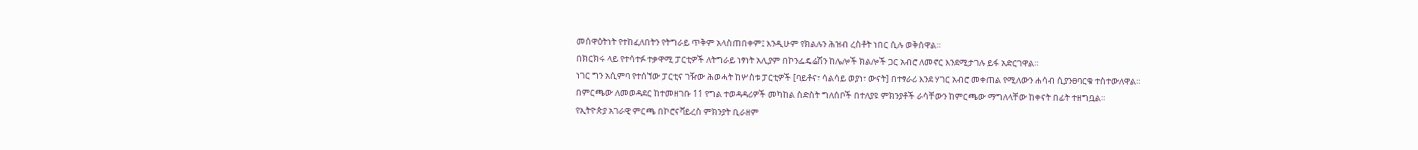መሰዋዕትነት የተከፈለበትን የትግራይ ጥቅም አላስጠበቀም፤ እንዲሁም የክልሉን ሕዝብ ረስቶት ነበር ሲሉ ወቅሰዋል።
በክርክሩ ላይ የተሳተፉ ተቃዋሚ ፓርቲዎች ለትግራይ ነፃነት አሊያም በኮንፌዴሬሽን ከሌሎች ክልሎች ጋር አብሮ ለመኖር እንደሚታገሉ ይፋ አድርገዋል።
ነገር ግን አሲምባ የተሰኘው ፓርቲና ገዥው ሕወሓት ከሦስቱ ፓርቲዎች [ባይቶና፣ ሳልሳይ ወያነ፣ ውናት] በተፃራሪ እንደ ሃገር አብሮ መቀጠል የሚለውን ሐሳብ ሲያንፀባርቁ ተስተውለዋል።
በምርጫው ለመወዳደር ከተመዘገቡ 11 የግል ተወዳዳሪዎች መካከል ስድስት ግለሰቦች በተለያዩ ምክንያቶች ራሳቸውን ከምርጫው ማግለላቸው ከቀናት በፊት ተዘግቧል።
የኢትዮጵያ አገራዊ ምርጫ በኮሮናቫይረስ ምክንያት ቢራዘም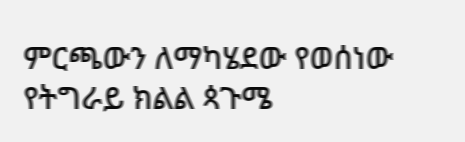ምርጫውን ለማካሄደው የወሰነው የትግራይ ክልል ጳጉሜ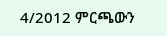4/2012 ምርጫውን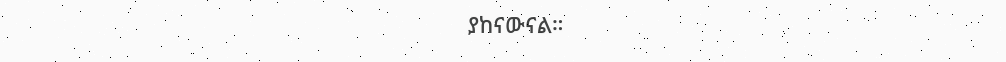ያከናውናል።